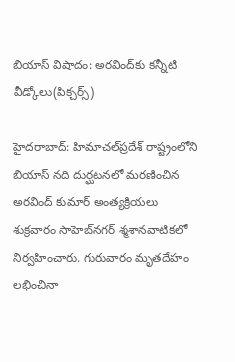బియాస్ విషాదం: అరవింద్‌కు కన్నీటి వీడ్కోలు(పిక్చర్స్)

హైదరాబాద్: హిమాచల్‌ప్రదేశ్ రాష్ట్రంలోని బియాస్ నది దుర్ఘటనలో మరణించిన అరవింద్ కుమార్ అంత్యక్రియలు శుక్రవారం సాహెబ్‌నగర్ శ్మశానవాటికలో నిర్వహించారు. గురువారం మృతదేహం లభించినా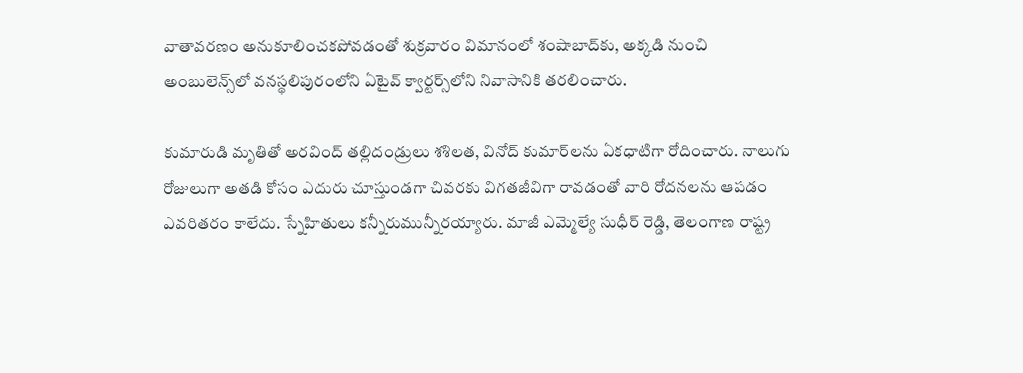వాతావరణం అనుకూలించకపోవడంతో శుక్రవారం విమానంలో శంషాబాద్‌కు, అక్కడి నుంచి అంబులెన్స్‌లో వనస్థలిపురంలోని ఏటైవ్ క్వార్టర్స్‌లోని నివాసానికి తరలించారు.

కుమారుడి మృతితో అరవింద్ తల్లిదండ్రులు శశిలత, వినోద్ కుమార్‌లను ఏకధాటిగా రోదించారు. నాలుగు రోజులుగా అతడి కోసం ఎదురు చూస్తుండగా చివరకు విగతజీవిగా రావడంతో వారి రోదనలను ఆపడం ఎవరితరం కాలేదు. స్నేహితులు కన్నీరుమున్నీరయ్యారు. మాజీ ఎమ్మెల్యే సుధీర్ రెడ్డి, తెలంగాణ రాష్ట్ర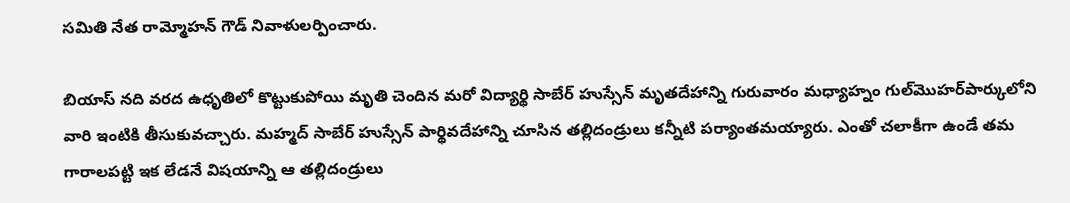సమితి నేత రామ్మోహన్ గౌడ్ నివాళులర్పించారు.

బియాస్ నది వరద ఉధృతిలో కొట్టుకుపోయి మృతి చెందిన మరో విద్యార్థి సాబేర్ హుస్సేన్ మృతదేహాన్ని గురువారం మధ్యాహ్నం గుల్‌మొహర్‌పార్కులోని వారి ఇంటికి తీసుకువచ్చారు. మహ్మద్ సాబేర్ హుస్సేన్ పార్థివదేహాన్ని చూసిన తల్లిదండ్రులు కన్నీటి పర్యాంతమయ్యారు. ఎంతో చలాకీగా ఉండే తమ గారాలపట్టి ఇక లేడనే విషయాన్ని ఆ తల్లిదండ్రులు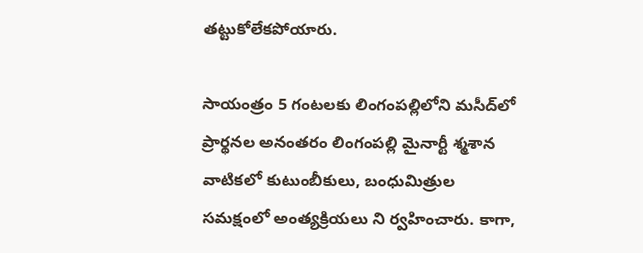తట్టుకోలేకపోయారు.

సాయంత్రం 5 గంటలకు లింగంపల్లిలోని మసీద్‌లో ప్రార్థనల అనంతరం లింగంపల్లి మైనార్టీ శ్మశాన వాటికలో కుటుంబీకులు, బంధుమిత్రుల సమక్షంలో అంత్యక్రియలు ని ర్వహించారు. కాగా,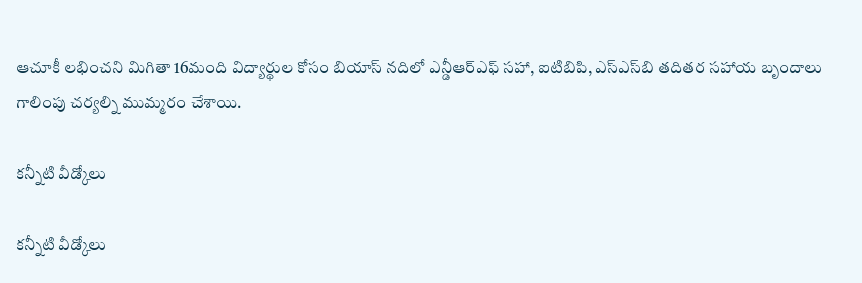ఆచూకీ లభించని మిగితా 16మంది విద్యార్థుల కోసం బియాస్ నదిలో ఎన్డీఆర్ఎఫ్ సహా, ఐటిబిపి, ఎస్ఎస్‌బి తదితర సహాయ బృందాలు గాలింపు చర్యల్ని ముమ్మరం చేశాయి.

కన్నీటి వీడ్కోలు

కన్నీటి వీడ్కోలు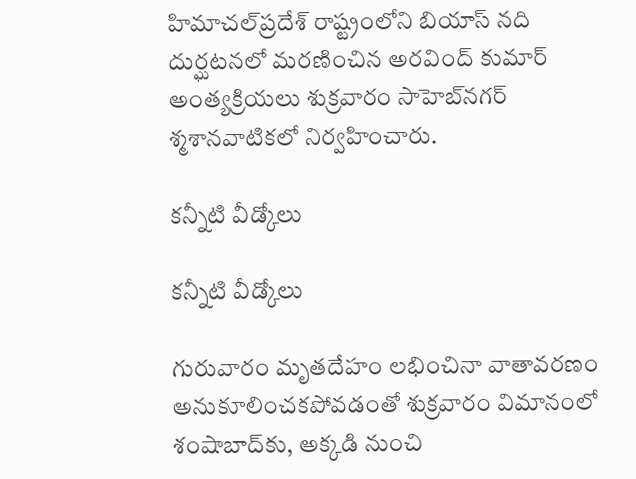హిమాచల్‌ప్రదేశ్ రాష్ట్రంలోని బియాస్ నది దుర్ఘటనలో మరణించిన అరవింద్ కుమార్ అంత్యక్రియలు శుక్రవారం సాహెబ్‌నగర్ శ్మశానవాటికలో నిర్వహించారు.

కన్నీటి వీడ్కోలు

కన్నీటి వీడ్కోలు

గురువారం మృతదేహం లభించినా వాతావరణం అనుకూలించకపోవడంతో శుక్రవారం విమానంలో శంషాబాద్‌కు, అక్కడి నుంచి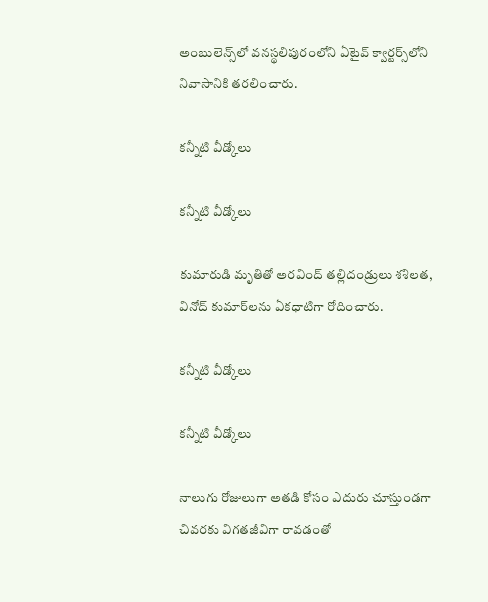అంబులెన్స్‌లో వనస్థలిపురంలోని ఏటైవ్ క్వార్టర్స్‌లోని నివాసానికి తరలించారు.

కన్నీటి వీడ్కోలు

కన్నీటి వీడ్కోలు

కుమారుడి మృతితో అరవింద్ తల్లిదండ్రులు శశిలత, వినోద్ కుమార్‌లను ఏకధాటిగా రోదించారు.

కన్నీటి వీడ్కోలు

కన్నీటి వీడ్కోలు

నాలుగు రోజులుగా అతడి కోసం ఎదురు చూస్తుండగా చివరకు విగతజీవిగా రావడంతో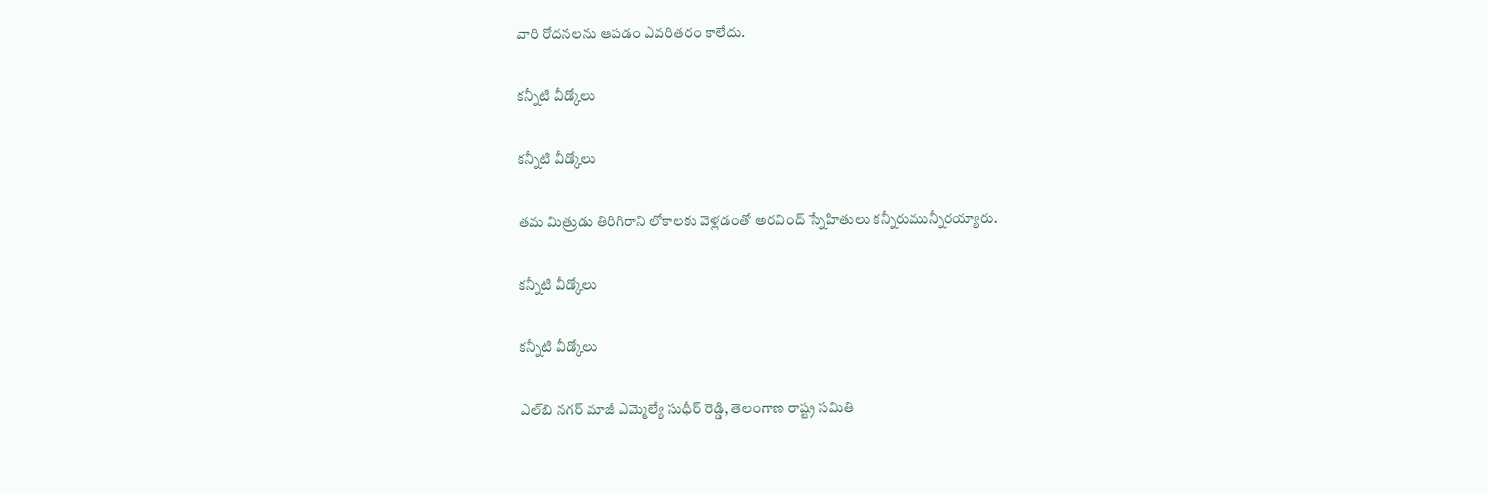వారి రోదనలను ఆపడం ఎవరితరం కాలేదు.

కన్నీటి వీడ్కోలు

కన్నీటి వీడ్కోలు

తమ మిత్రుడు తిరిగిరాని లోకాలకు వెళ్లడంతో అరవింద్ స్నేహితులు కన్నీరుమున్నీరయ్యారు.

కన్నీటి వీడ్కోలు

కన్నీటి వీడ్కోలు

ఎల్‌బి నగర్ మాజీ ఎమ్మెల్యే సుధీర్ రెడ్డి, తెలంగాణ రాష్ట్ర సమితి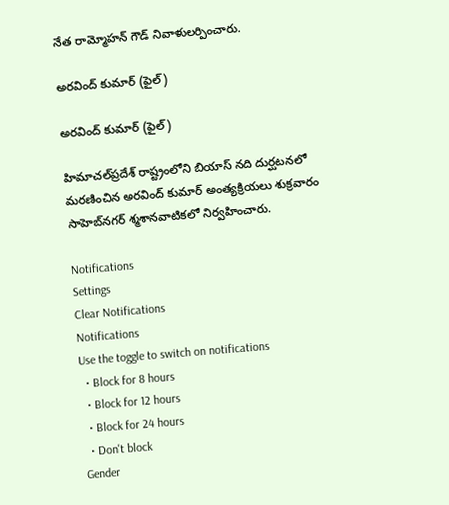నేత రామ్మోహన్ గౌడ్ నివాళులర్పించారు.

అరవింద్ కుమార్ (ఫైల్)

అరవింద్ కుమార్ (ఫైల్)

హిమాచల్‌ప్రదేశ్ రాష్ట్రంలోని బియాస్ నది దుర్ఘటనలో మరణించిన అరవింద్ కుమార్ అంత్యక్రియలు శుక్రవారం సాహెబ్‌నగర్ శ్మశానవాటికలో నిర్వహించారు.

Notifications
Settings
Clear Notifications
Notifications
Use the toggle to switch on notifications
  • Block for 8 hours
  • Block for 12 hours
  • Block for 24 hours
  • Don't block
Gender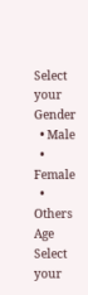Select your Gender
  • Male
  • Female
  • Others
Age
Select your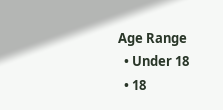Age Range
  • Under 18
  • 18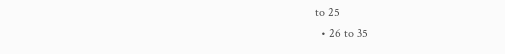to 25
  • 26 to 35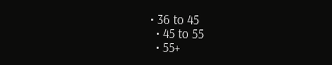• 36 to 45
  • 45 to 55
  • 55+